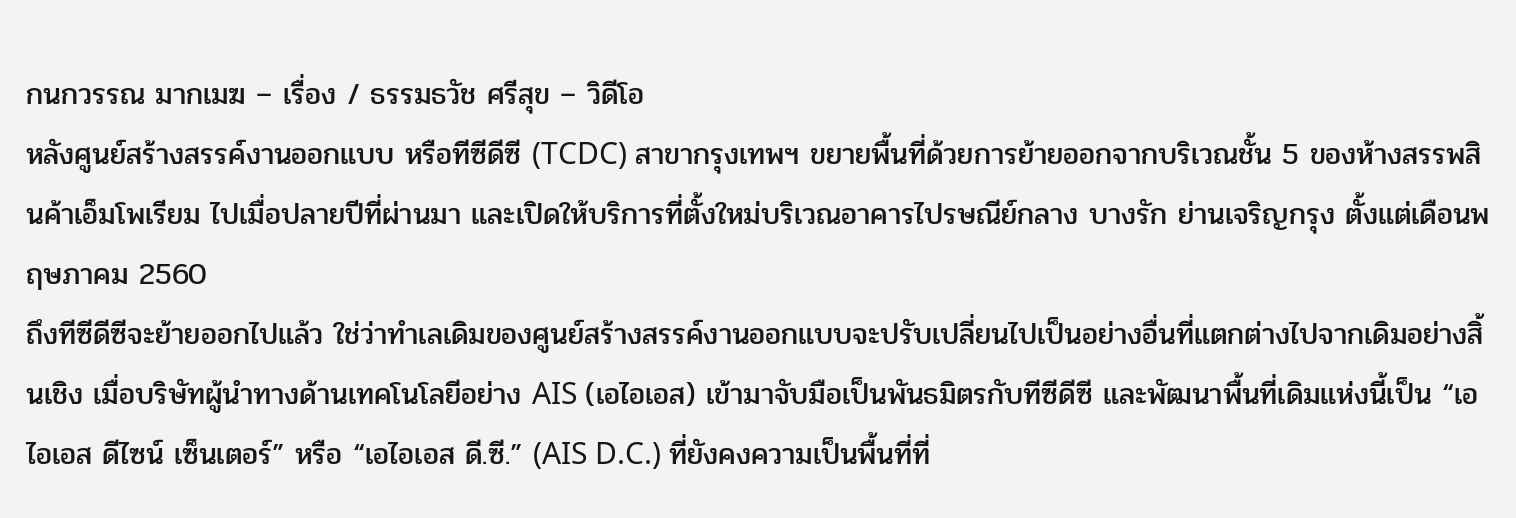กนกวรรณ มากเมฆ – เรื่อง / ธรรมธวัช ศรีสุข – วิดีโอ
หลังศูนย์สร้างสรรค์งานออกแบบ หรือทีซีดีซี (TCDC) สาขากรุงเทพฯ ขยายพื้นที่ด้วยการย้ายออกจากบริเวณชั้น 5 ของห้างสรรพสินค้าเอ็มโพเรียม ไปเมื่อปลายปีที่ผ่านมา และเปิดให้บริการที่ตั้งใหม่บริเวณอาคารไปรษณีย์กลาง บางรัก ย่านเจริญกรุง ตั้งแต่เดือนพฤษภาคม 2560
ถึงทีซีดีซีจะย้ายออกไปแล้ว ใช่ว่าทำเลเดิมของศูนย์สร้างสรรค์งานออกแบบจะปรับเปลี่ยนไปเป็นอย่างอื่นที่แตกต่างไปจากเดิมอย่างสิ้นเชิง เมื่อบริษัทผู้นำทางด้านเทคโนโลยีอย่าง AIS (เอไอเอส) เข้ามาจับมือเป็นพันธมิตรกับทีซีดีซี และพัฒนาพื้นที่เดิมแห่งนี้เป็น “เอไอเอส ดีไซน์ เซ็นเตอร์” หรือ “เอไอเอส ดี.ซี.” (AIS D.C.) ที่ยังคงความเป็นพื้นที่ที่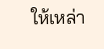ให้เหล่า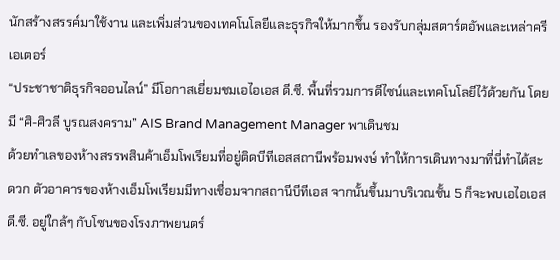นักสร้างสรรค์มาใช้งาน และเพิ่มส่วนของเทคโนโลยีและธุรกิจให้มากขึ้น รองรับกลุ่มสตาร์ตอัพและเหล่าครีเอเตอร์
“ประชาชาติธุรกิจออนไลน์” มีโอกาสเยี่ยมชมเอไอเอส ดี.ซี. พื้นที่รวมการดีไซน์และเทคโนโลยีไว้ด้วยกัน โดยมี “ศิ-ศิวลี บูรณสงคราม” AIS Brand Management Manager พาเดินชม
ด้วยทำเลของห้างสรรพสินค้าเอ็มโพเรียมที่อยู่ติดบีทีเอสสถานีพร้อมพงษ์ ทำให้การเดินทางมาที่นี่ทำได้สะดวก ตัวอาคารของห้างเอ็มโพเรียมมีทางเชื่อมจากสถานีบีทีเอส จากนั้นขึ้นมาบริเวณชั้น 5 ก็จะพบเอไอเอส ดี.ซี. อยู่ใกล้ๆ กับโซนของโรงภาพยนตร์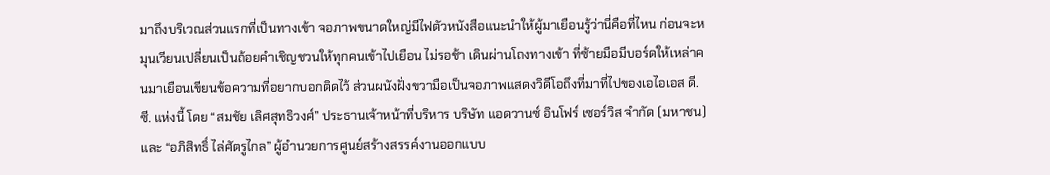มาถึงบริเวณส่วนแรกที่เป็นทางเข้า จอภาพขนาดใหญ่มีไฟตัวหนังสือแนะนำให้ผู้มาเยือนรู้ว่านี่คือที่ไหน ก่อนจะหมุนเวียนเปลี่ยนเป็นถ้อยคำเชิญชวนให้ทุกคนเข้าไปเยือน ไม่รอช้า เดินผ่านโถงทางเข้า ที่ซ้ายมือมีบอร์ดให้เหล่าคนมาเยือนเขียนข้อความที่อยากบอกติดไว้ ส่วนผนังฝั่งขวามือเป็นจอภาพแสดงวิดีโอถึงที่มาที่ไปของเอไอเอส ดี.ซี. แห่งนี้ โดย “สมชัย เลิศสุทธิวงศ์” ประธานเจ้าหน้าที่บริหาร บริษัท แอดวานซ์ อินโฟร์ เซอร์วิส จำกัด (มหาชน) และ “อภิสิทธิ์ ไล่ศัตรูไกล” ผู้อำนวยการศูนย์สร้างสรรค์งานออกแบบ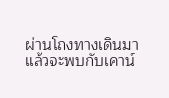ผ่านโถงทางเดินมาแล้วจะพบกับเคาน์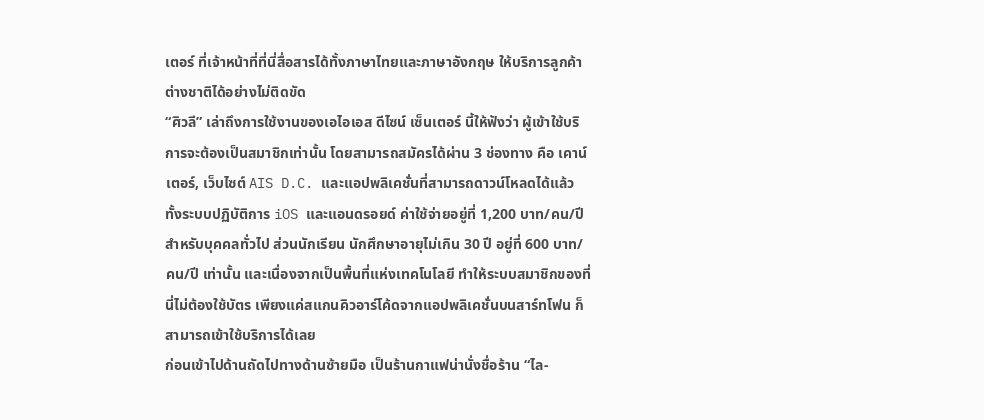เตอร์ ที่เจ้าหน้าที่ที่นี่สื่อสารได้ทั้งภาษาไทยและภาษาอังกฤษ ให้บริการลูกค้าต่างชาติได้อย่างไม่ติดขัด
“ศิวลี” เล่าถึงการใช้งานของเอไอเอส ดีไซน์ เซ็นเตอร์ นี้ให้ฟังว่า ผู้เข้าใช้บริการจะต้องเป็นสมาชิกเท่านั้น โดยสามารถสมัครได้ผ่าน 3 ช่องทาง คือ เคาน์เตอร์, เว็บไซต์ AIS D.C. และแอปพลิเคชั่นที่สามารถดาวน์โหลดได้แล้วทั้งระบบปฏิบัติการ iOS และแอนดรอยด์ ค่าใช้จ่ายอยู่ที่ 1,200 บาท/คน/ปี สำหรับบุคคลทั่วไป ส่วนนักเรียน นักศึกษาอายุไม่เกิน 30 ปี อยู่ที่ 600 บาท/คน/ปี เท่านั้น และเนื่องจากเป็นพื้นที่แห่งเทคโนโลยี ทำให้ระบบสมาชิกของที่นี่ไม่ต้องใช้บัตร เพียงแค่สแกนคิวอาร์โค้ดจากแอปพลิเคชั่นบนสาร์ทโฟน ก็สามารถเข้าใช้บริการได้เลย
ก่อนเข้าไปด้านถัดไปทางด้านซ้ายมือ เป็นร้านกาแฟน่านั่งชื่อร้าน “ไล-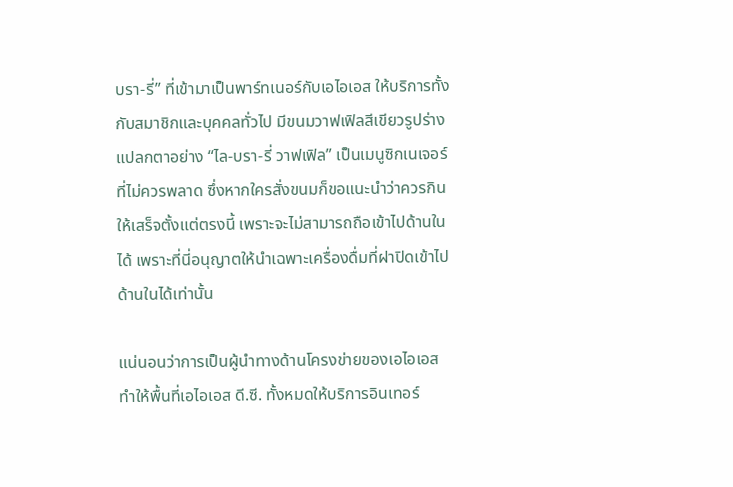บรา-รี่” ที่เข้ามาเป็นพาร์ทเนอร์กับเอไอเอส ให้บริการทั้งกับสมาชิกและบุคคลทั่วไป มีขนมวาฟเฟิลสีเขียวรูปร่างแปลกตาอย่าง “ไล-บรา-รี่ วาฟเฟิล” เป็นเมนูซิกเนเจอร์ที่ไม่ควรพลาด ซึ่งหากใครสั่งขนมก็ขอแนะนำว่าควรกินให้เสร็จตั้งแต่ตรงนี้ เพราะจะไม่สามารถถือเข้าไปด้านในได้ เพราะที่นี่อนุญาตให้นำเฉพาะเครื่องดื่มที่ฝาปิดเข้าไปด้านในได้เท่านั้น

แน่นอนว่าการเป็นผู้นำทางด้านโครงข่ายของเอไอเอส ทำให้พื้นที่เอไอเอส ดี.ซี. ทั้งหมดให้บริการอินเทอร์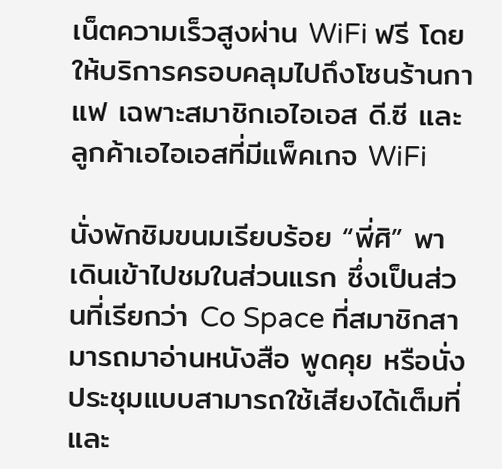เน็ตความเร็วสูงผ่าน WiFi ฟรี โดยให้บริการครอบคลุมไปถึงโซนร้านกาแฟ เฉพาะสมาชิกเอไอเอส ดี.ซี และลูกค้าเอไอเอสที่มีแพ็คเกจ WiFi

นั่งพักชิมขนมเรียบร้อย “พี่ศิ” พาเดินเข้าไปชมในส่วนแรก ซึ่งเป็นส่วนที่เรียกว่า Co Space ที่สมาชิกสามารถมาอ่านหนังสือ พูดคุย หรือนั่งประชุมแบบสามารถใช้เสียงได้เต็มที่ และ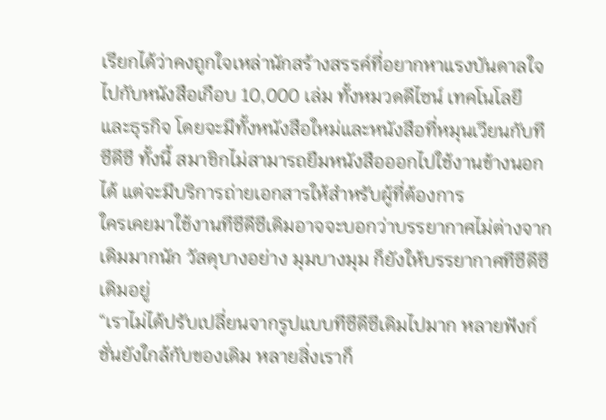เรียกได้ว่าคงถูกใจเหล่านักสร้างสรรค์ที่อยากหาแรงบันดาลใจไปกับหนังสือเกือบ 10,000 เล่ม ทั้งหมวดดีไซน์ เทคโนโลยี และธุรกิจ โดยจะมีทั้งหนังสือใหม่และหนังสือที่หมุนเวียนกับทีซีดีซี ทั้งนี้ สมาชิกไม่สามารถยืมหนังสือออกไปใช้งานข้างนอกได้ แต่จะมีบริการถ่ายเอกสารให้สำหรับผู้ที่ต้องการ
ใครเคยมาใช้งานทีซีดีซีเดิมอาจจะบอกว่าบรรยากาศไม่ต่างจากเดิมมากนัก วัสดุบางอย่าง มุมบางมุม ก็ยังให้บรรยากาศทีซีดีซีเดิมอยู่
“เราไม่ได้ปรับเปลี่ยนจากรูปแบบทีซีดีซีเดิมไปมาก หลายฟังก์ชั่นยังใกล้กับของเดิม หลายสิ่งเราก็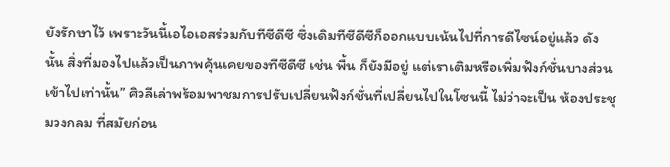ยังรักษาไว้ เพราะวันนี้เอไอเอสร่วมกับทีซีดีซี ซึ่งเดิมทีซีดีซีก็ออกแบบเน้นไปที่การดีไซน์อยู่แล้ว ดังนั้น สิ่งที่มองไปแล้วเป็นภาพคุ้นเคยของทีซีดีซี เช่น พื้น ก็ยังมีอยู่ แต่เราเติมหรือเพิ่มฟังก์ชั่นบางส่วนเข้าไปเท่านั้น” ศิวลีเล่าพร้อมพาชมการปรับเปลี่ยนฟังก์ชั่นที่เปลี่ยนไปในโซนนี้ ไม่ว่าจะเป็น ห้องประชุมวงกลม ที่สมัยก่อน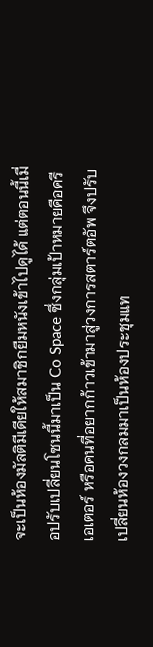จะเป็นห้องมัลติมีเดียให้สมาชิกยืมหนังเข้าไปดูได้ แต่ตอนนี้เมื่อปรับเปลี่ยนโซนนี้มาเป็น Co Space ซึ่งกลุ่มเป้าหมายคือครีเอเตอร์ หรือคนที่อยากก้าวเข้ามาสู่วงการสตาร์ตอัพ จึงปรับเปลี่ยนห้องวงกลมมาเป็นห้องประชุมแท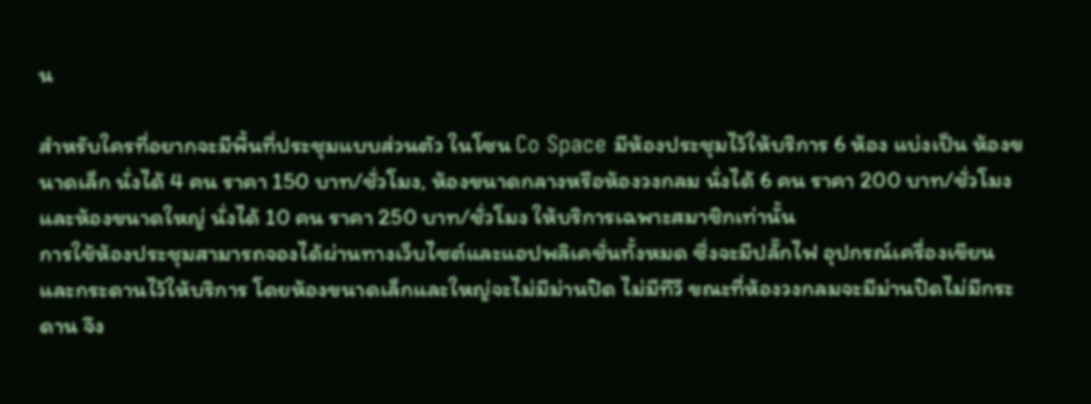น

สำหรับใครที่อยากจะมีพื้นที่ประชุมแบบส่วนตัว ในโซน Co Space มีห้องประชุมไว้ให้บริการ 6 ห้อง แบ่งเป็น ห้องขนาดเล็ก นั่งได้ 4 คน ราคา 150 บาท/ชั่วโมง, ห้องขนาดกลางหรือห้องวงกลม นั่งได้ 6 คน ราคา 200 บาท/ชั่วโมง และห้องขนาดใหญ่ นั่งได้ 10 คน ราคา 250 บาท/ชั่วโมง ให้บริการเฉพาะสมาชิกเท่านั้น
การใช้ห้องประชุมสามารถจองได้ผ่านทางเว็บไซต์และแอปพลิเคชั่นทั้งหมด ซึ่งจะมีปลั๊กไฟ อุปกรณ์เครื่องเขียน และกระดานไว้ให้บริการ โดยห้องขนาดเล็กและใหญ่จะไม่มีม่านปิด ไม่มีทีวี ขณะที่ห้องวงกลมจะมีม่านปิดไม่มีกระดาน จึง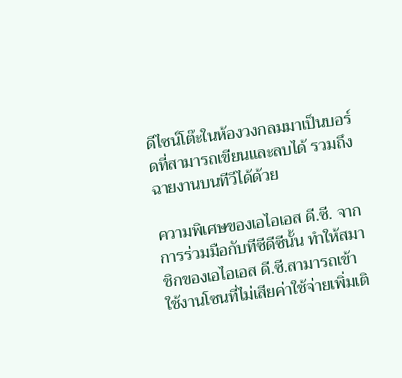ดีไซน์โต๊ะในห้องวงกลมมาเป็นบอร์ดที่สามารถเขียนและลบได้ รวมถึงฉายงานบนทีวีได้ด้วย

ความพิเศษของเอไอเอส ดี.ซี. จากการร่วมมือกับทีซีดีซีนั้น ทำให้สมาชิกของเอไอเอส ดี.ซี.สามารถเข้าใช้งานโซนที่ไม่เสียค่าใช้จ่ายเพิ่มเติ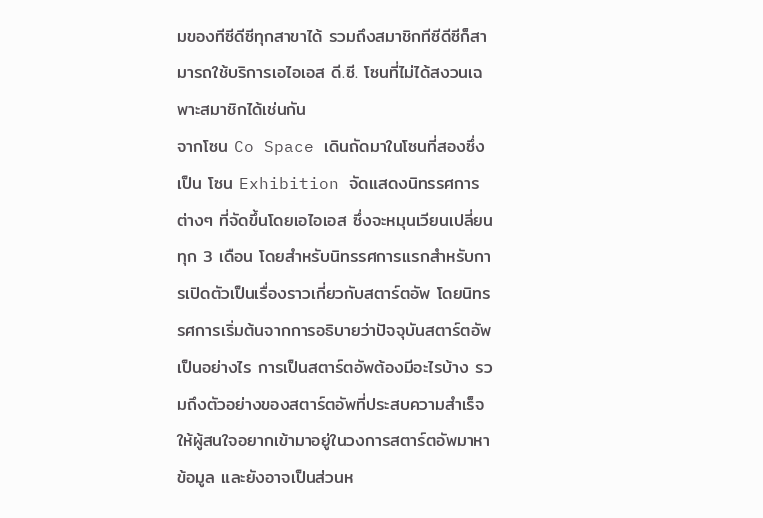มของทีซีดีซีทุกสาขาได้ รวมถึงสมาชิกทีซีดีซีก็สามารถใช้บริการเอไอเอส ดี.ซี. โซนที่ไม่ได้สงวนเฉพาะสมาชิกได้เช่นกัน
จากโซน Co Space เดินถัดมาในโซนที่สองซึ่งเป็น โซน Exhibition จัดแสดงนิทรรศการต่างๆ ที่จัดขึ้นโดยเอไอเอส ซึ่งจะหมุนเวียนเปลี่ยนทุก 3 เดือน โดยสำหรับนิทรรศการแรกสำหรับการเปิดตัวเป็นเรื่องราวเกี่ยวกับสตาร์ตอัพ โดยนิทรรศการเริ่มต้นจากการอธิบายว่าปัจจุบันสตาร์ตอัพเป็นอย่างไร การเป็นสตาร์ตอัพต้องมีอะไรบ้าง รวมถึงตัวอย่างของสตาร์ตอัพที่ประสบความสำเร็จ ให้ผู้สนใจอยากเข้ามาอยู่ในวงการสตาร์ตอัพมาหาข้อมูล และยังอาจเป็นส่วนห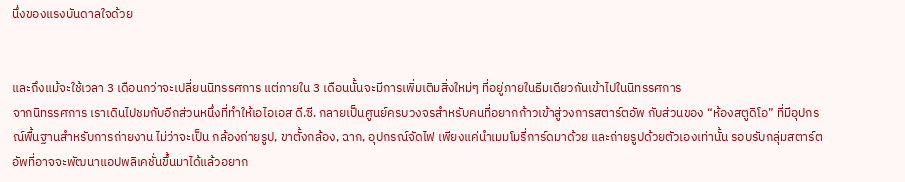นึ่งของแรงบันดาลใจด้วย


และถึงแม้จะใช้เวลา 3 เดือนกว่าจะเปลี่ยนนิทรรศการ แต่ภายใน 3 เดือนนั้นจะมีการเพิ่มเติมสิ่งใหม่ๆ ที่อยู่ภายในธีมเดียวกันเข้าไปในนิทรรศการ
จากนิทรรศการ เราเดินไปชมกับอีกส่วนหนึ่งที่ทำให้เอไอเอส ดี.ซี. กลายเป็นศูนย์ครบวงจรสำหรับคนที่อยากก้าวเข้าสู่วงการสตาร์ตอัพ กับส่วนของ “ห้องสตูดิโอ” ที่มีอุปกรณ์พื้นฐานสำหรับการถ่ายงาน ไม่ว่าจะเป็น กล้องถ่ายรูป, ขาตั้งกล้อง, ฉาก, อุปกรณ์จัดไฟ เพียงแค่นำเมมโมรี่การ์ดมาด้วย และถ่ายรูปด้วยตัวเองเท่านั้น รอบรับกลุ่มสตาร์ตอัพที่อาจจะพัฒนาแอปพลิเคชั่นขึ้นมาได้แล้วอยาก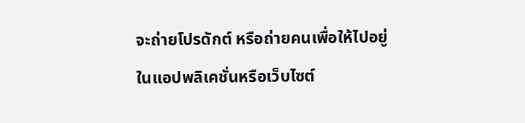จะถ่ายโปรดักต์ หรือถ่ายคนเพื่อให้ไปอยู่ในแอปพลิเคชั่นหรือเว็บไซต์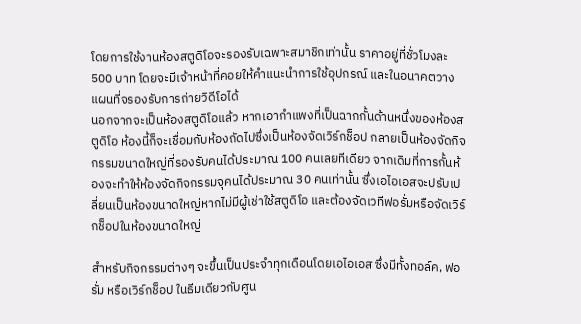โดยการใช้งานห้องสตูดิโอจะรองรับเฉพาะสมาชิกเท่านั้น ราคาอยู่ที่ชั่วโมงละ 500 บาท โดยจะมีเจ้าหน้าที่คอยให้คำแนะนำการใช้อุปกรณ์ และในอนาคตวางแผนที่จรองรับการถ่ายวิดีโอได้
นอกจากจะเป็นห้องสตูดิโอแล้ว หากเอากำแพงที่เป็นฉากกั้นด้านหนึ่งของห้องสตูดิโอ ห้องนี้ก็จะเชื่อมกับห้องถัดไปซึ่งเป็นห้องจัดเวิร์กช็อป กลายเป็นห้องจัดกิจกรรมขนาดใหญ่ที่รองรับคนได้ประมาณ 100 คนเลยทีเดียว จากเดิมที่การกั้นห้องจะทำให้ห้องจัดกิจกรรมจุคนได้ประมาณ 30 คนเท่านั้น ซึ่งเอไอเอสจะปรับเปลี่ยนเป็นห้องขนาดใหญ่หากไม่มีผู้เช่าใช้สตูดิโอ และต้องจัดเวทีฟอรั่มหรือจัดเวิร์กช็อปในห้องขนาดใหญ่

สำหรับกิจกรรมต่างๆ จะขึ้นเป็นประจำทุกเดือนโดยเอไอเอส ซึ่งมีทั้งทอล์ค, ฟอรั่ม หรือเวิร์กช็อป ในธีมเดียวกับศูน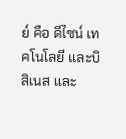ย์ คือ ดีไซน์ เทคโนโลยี และบิสิเนส และ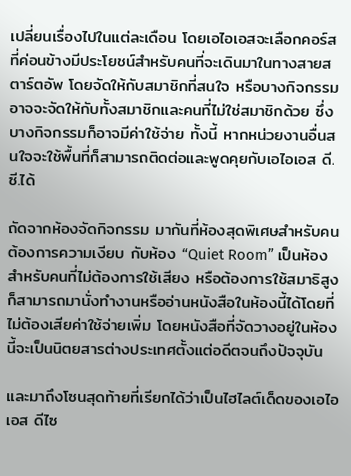เปลี่ยนเรื่องไปในแต่ละเดือน โดยเอไอเอสจะเลือกคอร์สที่ค่อนข้างมีประโยชน์สำหรับคนที่จะเดินมาในทางสายสตาร์ตอัพ โดยจัดให้กับสมาชิกที่สนใจ หรือบางกิจกรรมอาจจะจัดให้กับทั้งสมาชิกและคนที่ไม่ใช่สมาชิกด้วย ซึ่งบางกิจกรรมก็อาจมีค่าใช้จ่าย ทั้งนี้ หากหน่วยงานอื่นสนใจจะใช้พื้นที่ก็สามารถติดต่อและพูดคุยกับเอไอเอส ดี.ซี.ได้

ถัดจากห้องจัดกิจกรรม มากันที่ห้องสุดพิเศษสำหรับคนต้องการความเงียบ กับห้อง “Quiet Room” เป็นห้องสำหรับคนที่ไม่ต้องการใช้เสียง หรือต้องการใช้สมาธิสูง ก็สามารถมานั่งทำงานหรืออ่านหนังสือในห้องนี้ได้โดยที่ไม่ต้องเสียค่าใช้จ่ายเพิ่ม โดยหนังสือที่จัดวางอยู่ในห้องนี้จะเป็นนิตยสารต่างประเทศตั้งแต่อดีตจนถึงปัจจุบัน

และมาถึงโซนสุดท้ายที่เรียกได้ว่าเป็นไฮไลต์เด็ดของเอไอเอส ดีไซ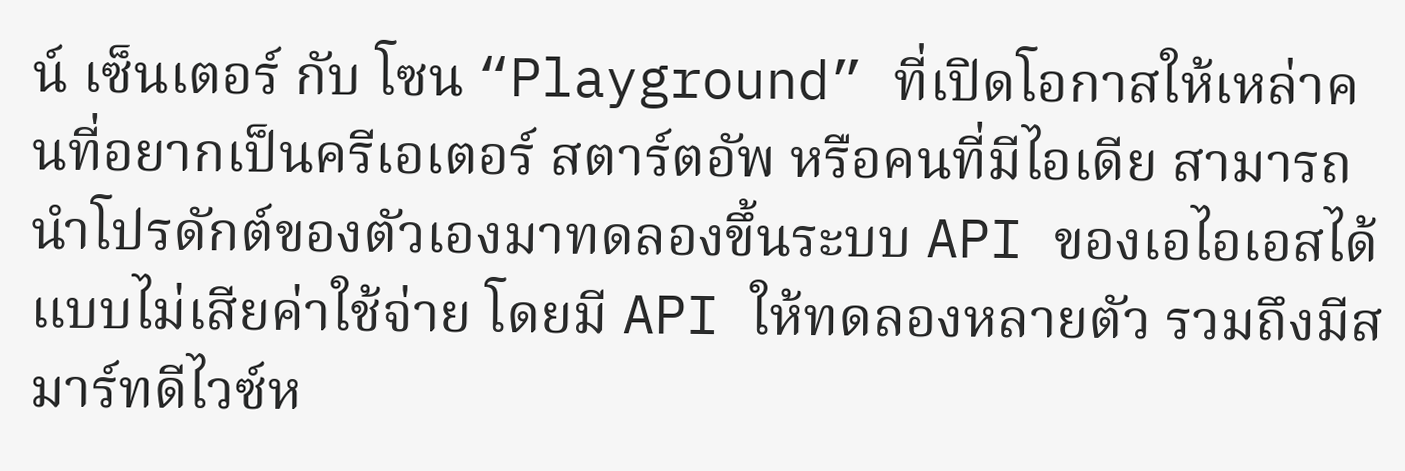น์ เซ็นเตอร์ กับ โซน “Playground” ที่เปิดโอกาสให้เหล่าคนที่อยากเป็นครีเอเตอร์ สตาร์ตอัพ หรือคนที่มีไอเดีย สามารถนำโปรดักต์ของตัวเองมาทดลองขึ้นระบบ API ของเอไอเอสได้แบบไม่เสียค่าใช้จ่าย โดยมี API ให้ทดลองหลายตัว รวมถึงมีสมาร์ทดีไวซ์ห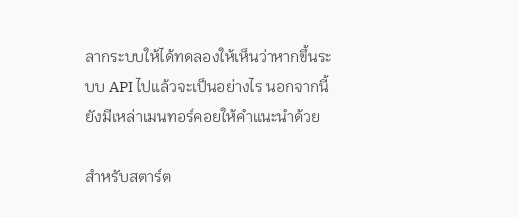ลากระบบให้ได้ทดลองให้เห็นว่าหากขึ้นระบบ API ไปแล้วจะเป็นอย่างไร นอกจากนี้ ยังมีเหล่าเมนทอร์คอยให้คำแนะนำด้วย

สำหรับสตาร์ต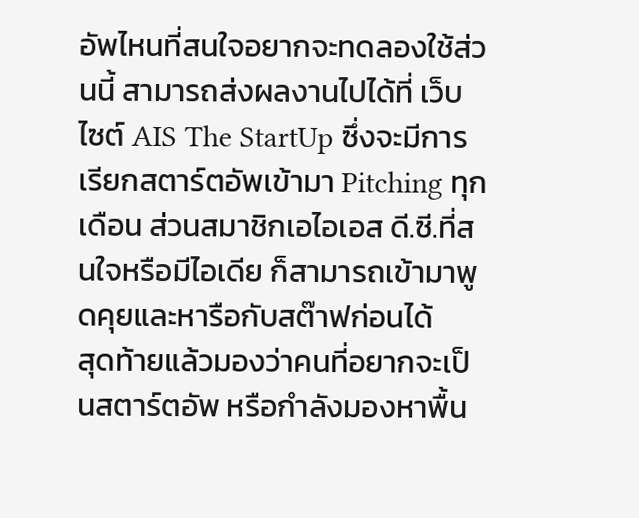อัพไหนที่สนใจอยากจะทดลองใช้ส่วนนี้ สามารถส่งผลงานไปได้ที่ เว็บไซต์ AIS The StartUp ซึ่งจะมีการเรียกสตาร์ตอัพเข้ามา Pitching ทุกเดือน ส่วนสมาชิกเอไอเอส ดี.ซี.ที่สนใจหรือมีไอเดีย ก็สามารถเข้ามาพูดคุยและหารือกับสต๊าฟก่อนได้
สุดท้ายแล้วมองว่าคนที่อยากจะเป็นสตาร์ตอัพ หรือกำลังมองหาพื้น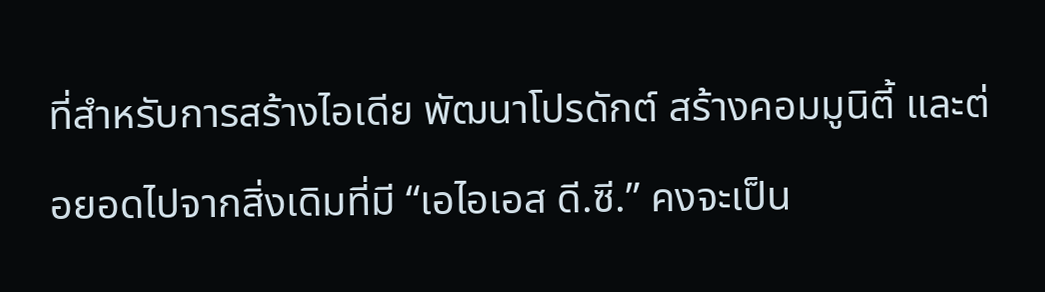ที่สำหรับการสร้างไอเดีย พัฒนาโปรดักต์ สร้างคอมมูนิตี้ และต่อยอดไปจากสิ่งเดิมที่มี “เอไอเอส ดี.ซี.” คงจะเป็น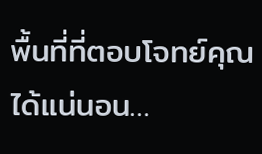พื้นที่ที่ตอบโจทย์คุณได้แน่นอน…